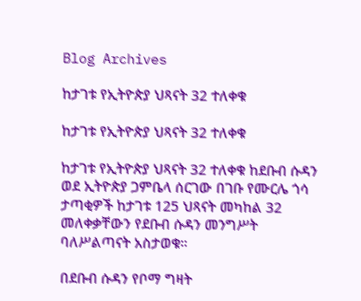Blog Archives

ከታገቱ የኢትዮጵያ ህጻናት 32 ተለቀቁ

ከታገቱ የኢትዮጵያ ህጻናት 32 ተለቀቁ

ከታገቱ የኢትዮጵያ ህጻናት 32 ተለቀቁ ከደቡብ ሱዳን ወደ ኢትዮጵያ ጋምቤላ ሰርገው በገቡ የሙርሌ ጎሳ ታጣቂዎች ከታገቱ 125 ህጻናት መካከል 32 መለቀቃቸውን የደቡብ ሱዳን መንግሥት ባለሥልጣናት አስታወቁ።

በደቡብ ሱዳን የቦማ ግዛት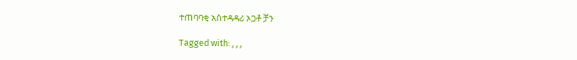ተጠባባቂ አስተዳዳሪ ኦጋቶ ቻን

Tagged with: , , ,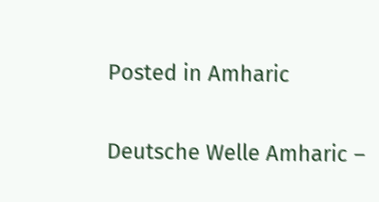Posted in Amharic

Deutsche Welle Amharic –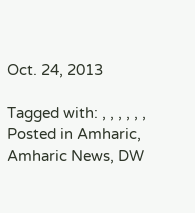Oct. 24, 2013

Tagged with: , , , , , ,
Posted in Amharic, Amharic News, DW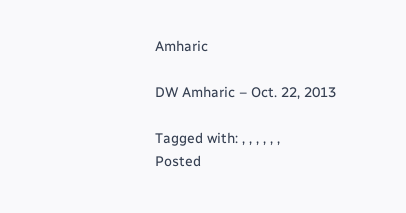Amharic

DW Amharic – Oct. 22, 2013

Tagged with: , , , , , ,
Posted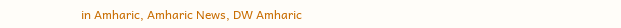in Amharic, Amharic News, DW Amharic